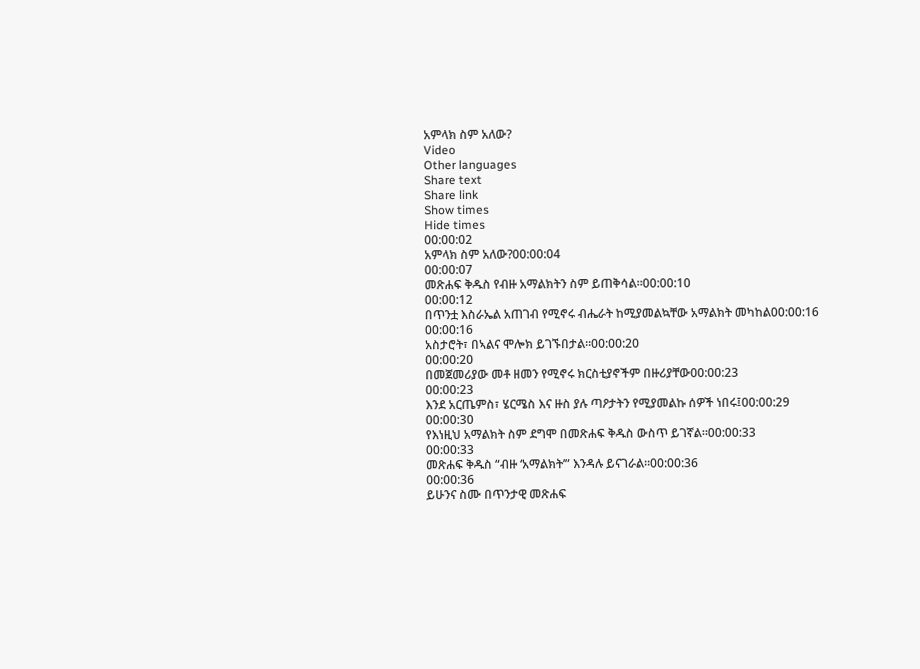አምላክ ስም አለው?
Video
Other languages
Share text
Share link
Show times
Hide times
00:00:02
አምላክ ስም አለው?00:00:04
00:00:07
መጽሐፍ ቅዱስ የብዙ አማልክትን ስም ይጠቅሳል።00:00:10
00:00:12
በጥንቷ እስራኤል አጠገብ የሚኖሩ ብሔራት ከሚያመልኳቸው አማልክት መካከል00:00:16
00:00:16
አስታሮት፣ በኣልና ሞሎክ ይገኙበታል።00:00:20
00:00:20
በመጀመሪያው መቶ ዘመን የሚኖሩ ክርስቲያኖችም በዙሪያቸው00:00:23
00:00:23
እንደ አርጤምስ፣ ሄርሜስ እና ዙስ ያሉ ጣዖታትን የሚያመልኩ ሰዎች ነበሩ፤00:00:29
00:00:30
የእነዚህ አማልክት ስም ደግሞ በመጽሐፍ ቅዱስ ውስጥ ይገኛል።00:00:33
00:00:33
መጽሐፍ ቅዱስ “ብዙ ‘አማልክት’” እንዳሉ ይናገራል።00:00:36
00:00:36
ይሁንና ስሙ በጥንታዊ መጽሐፍ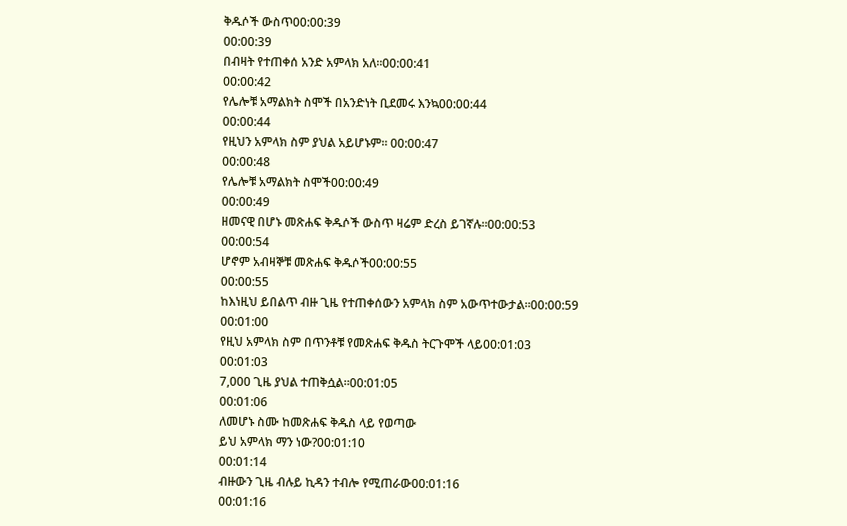ቅዱሶች ውስጥ00:00:39
00:00:39
በብዛት የተጠቀሰ አንድ አምላክ አለ።00:00:41
00:00:42
የሌሎቹ አማልክት ስሞች በአንድነት ቢደመሩ እንኳ00:00:44
00:00:44
የዚህን አምላክ ስም ያህል አይሆኑም። 00:00:47
00:00:48
የሌሎቹ አማልክት ስሞች00:00:49
00:00:49
ዘመናዊ በሆኑ መጽሐፍ ቅዱሶች ውስጥ ዛሬም ድረስ ይገኛሉ።00:00:53
00:00:54
ሆኖም አብዛኞቹ መጽሐፍ ቅዱሶች00:00:55
00:00:55
ከእነዚህ ይበልጥ ብዙ ጊዜ የተጠቀሰውን አምላክ ስም አውጥተውታል።00:00:59
00:01:00
የዚህ አምላክ ስም በጥንቶቹ የመጽሐፍ ቅዱስ ትርጉሞች ላይ00:01:03
00:01:03
7,000 ጊዜ ያህል ተጠቅሷል።00:01:05
00:01:06
ለመሆኑ ስሙ ከመጽሐፍ ቅዱስ ላይ የወጣው
ይህ አምላክ ማን ነው?00:01:10
00:01:14
ብዙውን ጊዜ ብሉይ ኪዳን ተብሎ የሚጠራው00:01:16
00:01:16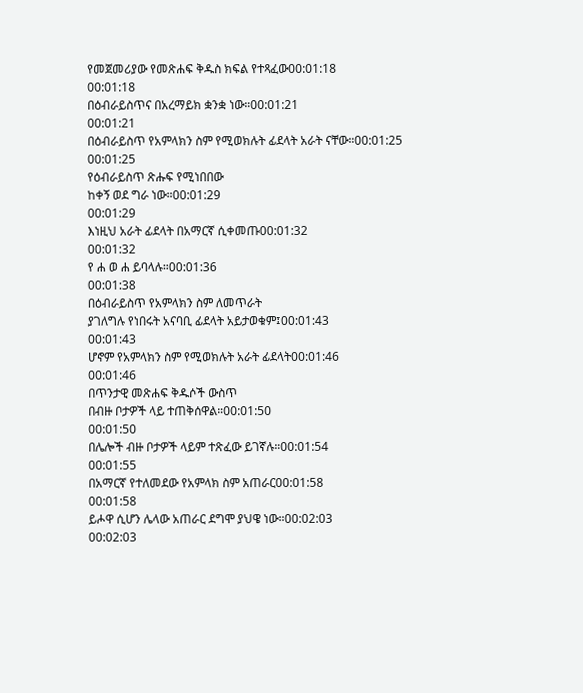የመጀመሪያው የመጽሐፍ ቅዱስ ክፍል የተጻፈው00:01:18
00:01:18
በዕብራይስጥና በአረማይክ ቋንቋ ነው።00:01:21
00:01:21
በዕብራይስጥ የአምላክን ስም የሚወክሉት ፊደላት አራት ናቸው።00:01:25
00:01:25
የዕብራይስጥ ጽሑፍ የሚነበበው
ከቀኝ ወደ ግራ ነው።00:01:29
00:01:29
እነዚህ አራት ፊደላት በአማርኛ ሲቀመጡ00:01:32
00:01:32
የ ሐ ወ ሐ ይባላሉ።00:01:36
00:01:38
በዕብራይስጥ የአምላክን ስም ለመጥራት
ያገለግሉ የነበሩት አናባቢ ፊደላት አይታወቁም፤00:01:43
00:01:43
ሆኖም የአምላክን ስም የሚወክሉት አራት ፊደላት00:01:46
00:01:46
በጥንታዊ መጽሐፍ ቅዱሶች ውስጥ
በብዙ ቦታዎች ላይ ተጠቅሰዋል።00:01:50
00:01:50
በሌሎች ብዙ ቦታዎች ላይም ተጽፈው ይገኛሉ።00:01:54
00:01:55
በአማርኛ የተለመደው የአምላክ ስም አጠራር00:01:58
00:01:58
ይሖዋ ሲሆን ሌላው አጠራር ደግሞ ያህዌ ነው።00:02:03
00:02:03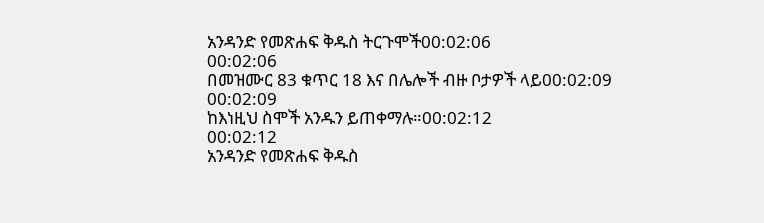አንዳንድ የመጽሐፍ ቅዱስ ትርጉሞች00:02:06
00:02:06
በመዝሙር 83 ቁጥር 18 እና በሌሎች ብዙ ቦታዎች ላይ00:02:09
00:02:09
ከእነዚህ ስሞች አንዱን ይጠቀማሉ።00:02:12
00:02:12
አንዳንድ የመጽሐፍ ቅዱስ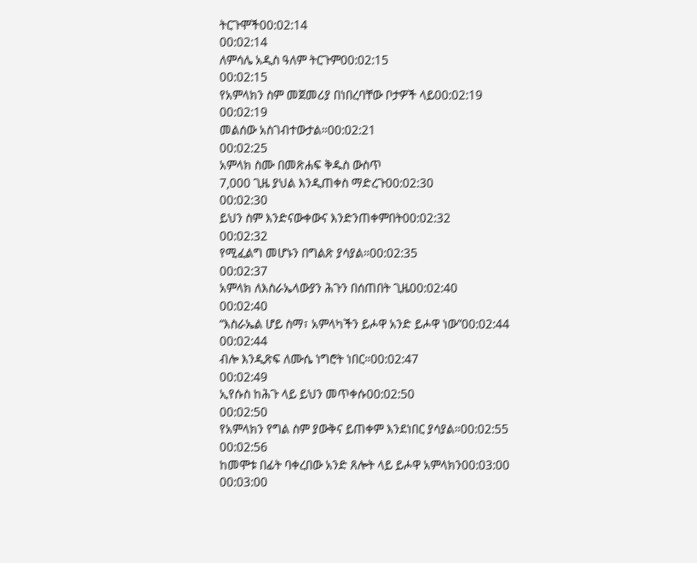ትርጉሞች00:02:14
00:02:14
ለምሳሌ አዲስ ዓለም ትርጉም00:02:15
00:02:15
የአምላክን ስም መጀመሪያ በነበረባቸው ቦታዎች ላይ00:02:19
00:02:19
መልሰው አስገብተውታል።00:02:21
00:02:25
አምላክ ስሙ በመጽሐፍ ቅዱስ ውስጥ
7,000 ጊዜ ያህል እንዲጠቀስ ማድረጉ00:02:30
00:02:30
ይህን ስም እንድናውቀውና እንድንጠቀምበት00:02:32
00:02:32
የሚፈልግ መሆኑን በግልጽ ያሳያል።00:02:35
00:02:37
አምላክ ለእስራኤላውያን ሕጉን በሰጠበት ጊዜ00:02:40
00:02:40
“እስራኤል ሆይ ስማ፣ አምላካችን ይሖዋ አንድ ይሖዋ ነው”00:02:44
00:02:44
ብሎ እንዲጽፍ ለሙሴ ነግሮት ነበር።00:02:47
00:02:49
ኢየሱስ ከሕጉ ላይ ይህን መጥቀሱ00:02:50
00:02:50
የአምላክን የግል ስም ያውቅና ይጠቀም እንደነበር ያሳያል።00:02:55
00:02:56
ከመሞቱ በፊት ባቀረበው አንድ ጸሎት ላይ ይሖዋ አምላክን00:03:00
00:03:00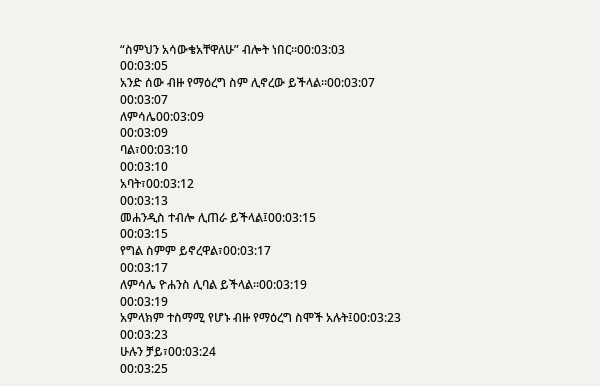“ስምህን አሳውቄአቸዋለሁ” ብሎት ነበር።00:03:03
00:03:05
አንድ ሰው ብዙ የማዕረግ ስም ሊኖረው ይችላል።00:03:07
00:03:07
ለምሳሌ00:03:09
00:03:09
ባል፣00:03:10
00:03:10
አባት፣00:03:12
00:03:13
መሐንዲስ ተብሎ ሊጠራ ይችላል፤00:03:15
00:03:15
የግል ስምም ይኖረዋል፣00:03:17
00:03:17
ለምሳሌ ዮሐንስ ሊባል ይችላል።00:03:19
00:03:19
አምላክም ተስማሚ የሆኑ ብዙ የማዕረግ ስሞች አሉት፤00:03:23
00:03:23
ሁሉን ቻይ፣00:03:24
00:03:25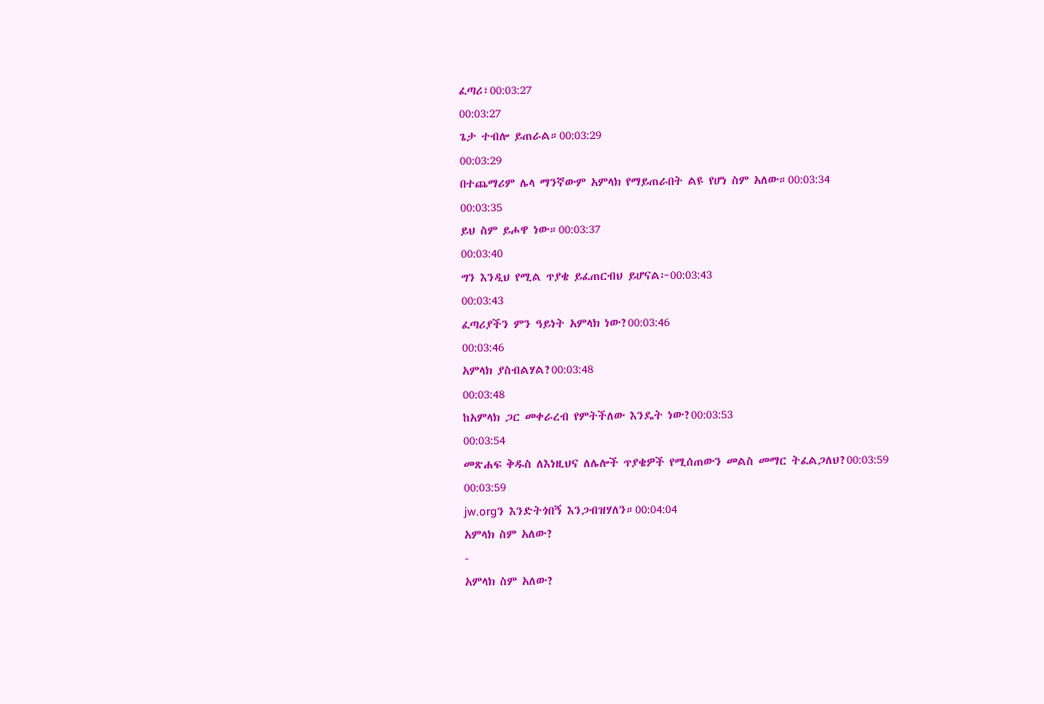ፈጣሪ፣00:03:27
00:03:27
ጌታ ተብሎ ይጠራል።00:03:29
00:03:29
በተጨማሪም ሌላ ማንኛውም አምላክ የማይጠራበት ልዩ የሆነ ስም አለው።00:03:34
00:03:35
ይህ ስም ይሖዋ ነው።00:03:37
00:03:40
ግን እንዲህ የሚል ጥያቄ ይፈጠርብህ ይሆናል፦00:03:43
00:03:43
ፈጣሪያችን ምን ዓይነት አምላክ ነው?00:03:46
00:03:46
አምላክ ያስብልሃል?00:03:48
00:03:48
ከአምላክ ጋር መቀራረብ የምትችለው እንዴት ነው?00:03:53
00:03:54
መጽሐፍ ቅዱስ ለእነዚህና ለሌሎች ጥያቄዎች የሚሰጠውን መልስ መማር ትፈልጋለህ?00:03:59
00:03:59
jw.orgን እንድትጎበኝ እንጋብዝሃለን።00:04:04
አምላክ ስም አለው?
-
አምላክ ስም አለው?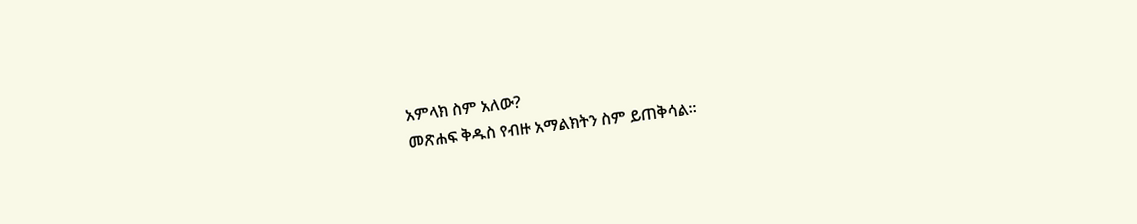አምላክ ስም አለው?
መጽሐፍ ቅዱስ የብዙ አማልክትን ስም ይጠቅሳል።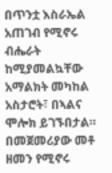በጥንቷ እስራኤል አጠገብ የሚኖሩ ብሔራት ከሚያመልኳቸው አማልክት መካከል
አስታሮት፣ በኣልና ሞሎክ ይገኙበታል።
በመጀመሪያው መቶ ዘመን የሚኖሩ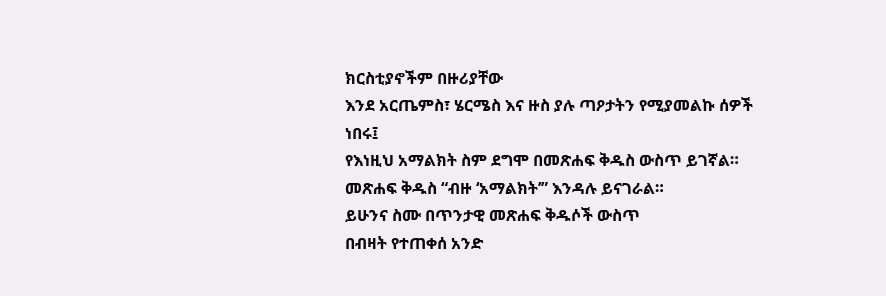ክርስቲያኖችም በዙሪያቸው
እንደ አርጤምስ፣ ሄርሜስ እና ዙስ ያሉ ጣዖታትን የሚያመልኩ ሰዎች ነበሩ፤
የእነዚህ አማልክት ስም ደግሞ በመጽሐፍ ቅዱስ ውስጥ ይገኛል።
መጽሐፍ ቅዱስ “ብዙ ‘አማልክት’” እንዳሉ ይናገራል።
ይሁንና ስሙ በጥንታዊ መጽሐፍ ቅዱሶች ውስጥ
በብዛት የተጠቀሰ አንድ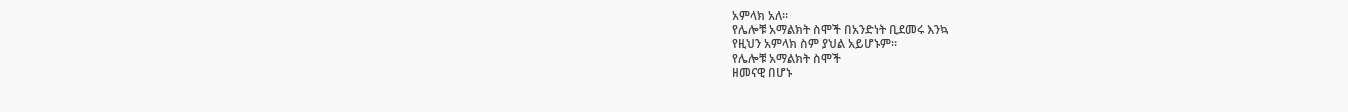አምላክ አለ።
የሌሎቹ አማልክት ስሞች በአንድነት ቢደመሩ እንኳ
የዚህን አምላክ ስም ያህል አይሆኑም።
የሌሎቹ አማልክት ስሞች
ዘመናዊ በሆኑ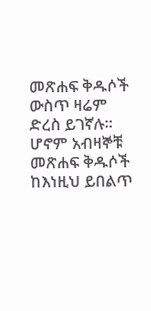መጽሐፍ ቅዱሶች ውስጥ ዛሬም ድረስ ይገኛሉ።
ሆኖም አብዛኞቹ መጽሐፍ ቅዱሶች
ከእነዚህ ይበልጥ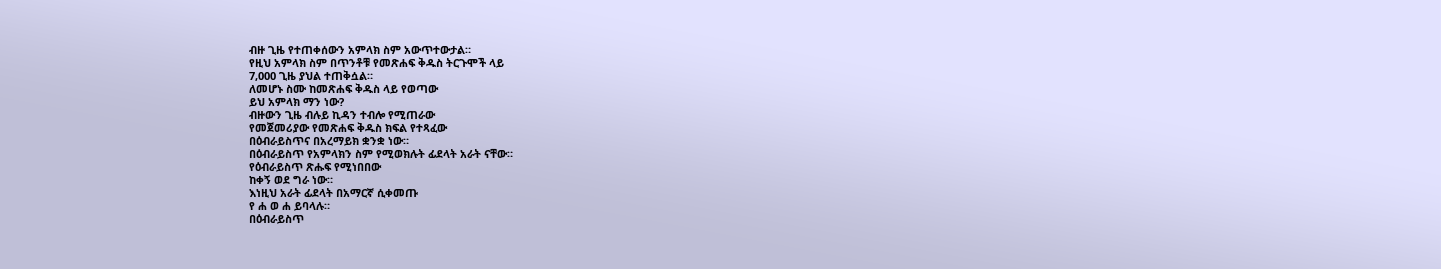ብዙ ጊዜ የተጠቀሰውን አምላክ ስም አውጥተውታል።
የዚህ አምላክ ስም በጥንቶቹ የመጽሐፍ ቅዱስ ትርጉሞች ላይ
7,000 ጊዜ ያህል ተጠቅሷል።
ለመሆኑ ስሙ ከመጽሐፍ ቅዱስ ላይ የወጣው
ይህ አምላክ ማን ነው?
ብዙውን ጊዜ ብሉይ ኪዳን ተብሎ የሚጠራው
የመጀመሪያው የመጽሐፍ ቅዱስ ክፍል የተጻፈው
በዕብራይስጥና በአረማይክ ቋንቋ ነው።
በዕብራይስጥ የአምላክን ስም የሚወክሉት ፊደላት አራት ናቸው።
የዕብራይስጥ ጽሑፍ የሚነበበው
ከቀኝ ወደ ግራ ነው።
እነዚህ አራት ፊደላት በአማርኛ ሲቀመጡ
የ ሐ ወ ሐ ይባላሉ።
በዕብራይስጥ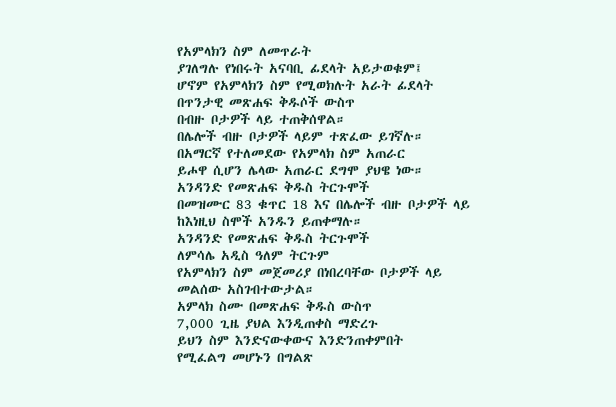የአምላክን ስም ለመጥራት
ያገለግሉ የነበሩት አናባቢ ፊደላት አይታወቁም፤
ሆኖም የአምላክን ስም የሚወክሉት አራት ፊደላት
በጥንታዊ መጽሐፍ ቅዱሶች ውስጥ
በብዙ ቦታዎች ላይ ተጠቅሰዋል።
በሌሎች ብዙ ቦታዎች ላይም ተጽፈው ይገኛሉ።
በአማርኛ የተለመደው የአምላክ ስም አጠራር
ይሖዋ ሲሆን ሌላው አጠራር ደግሞ ያህዌ ነው።
አንዳንድ የመጽሐፍ ቅዱስ ትርጉሞች
በመዝሙር 83 ቁጥር 18 እና በሌሎች ብዙ ቦታዎች ላይ
ከእነዚህ ስሞች አንዱን ይጠቀማሉ።
አንዳንድ የመጽሐፍ ቅዱስ ትርጉሞች
ለምሳሌ አዲስ ዓለም ትርጉም
የአምላክን ስም መጀመሪያ በነበረባቸው ቦታዎች ላይ
መልሰው አስገብተውታል።
አምላክ ስሙ በመጽሐፍ ቅዱስ ውስጥ
7,000 ጊዜ ያህል እንዲጠቀስ ማድረጉ
ይህን ስም እንድናውቀውና እንድንጠቀምበት
የሚፈልግ መሆኑን በግልጽ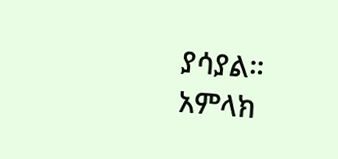ያሳያል።
አምላክ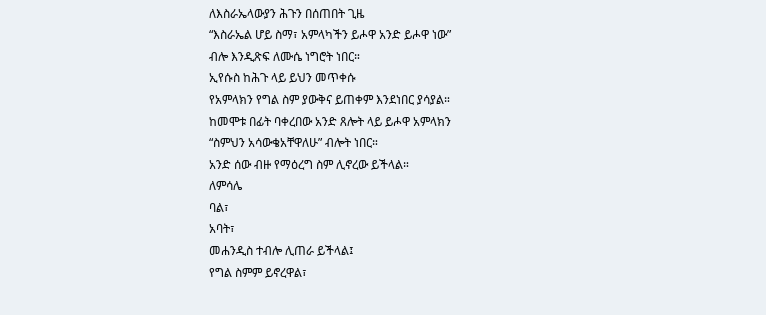ለእስራኤላውያን ሕጉን በሰጠበት ጊዜ
“እስራኤል ሆይ ስማ፣ አምላካችን ይሖዋ አንድ ይሖዋ ነው”
ብሎ እንዲጽፍ ለሙሴ ነግሮት ነበር።
ኢየሱስ ከሕጉ ላይ ይህን መጥቀሱ
የአምላክን የግል ስም ያውቅና ይጠቀም እንደነበር ያሳያል።
ከመሞቱ በፊት ባቀረበው አንድ ጸሎት ላይ ይሖዋ አምላክን
“ስምህን አሳውቄአቸዋለሁ” ብሎት ነበር።
አንድ ሰው ብዙ የማዕረግ ስም ሊኖረው ይችላል።
ለምሳሌ
ባል፣
አባት፣
መሐንዲስ ተብሎ ሊጠራ ይችላል፤
የግል ስምም ይኖረዋል፣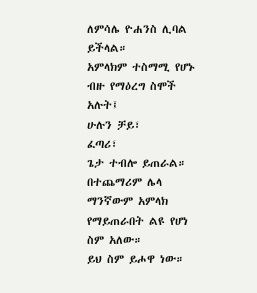ለምሳሌ ዮሐንስ ሊባል ይችላል።
አምላክም ተስማሚ የሆኑ ብዙ የማዕረግ ስሞች አሉት፤
ሁሉን ቻይ፣
ፈጣሪ፣
ጌታ ተብሎ ይጠራል።
በተጨማሪም ሌላ ማንኛውም አምላክ የማይጠራበት ልዩ የሆነ ስም አለው።
ይህ ስም ይሖዋ ነው።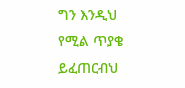ግን እንዲህ የሚል ጥያቄ ይፈጠርብህ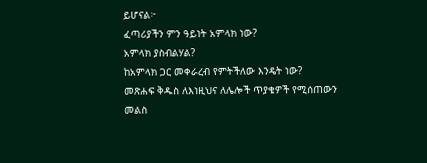ይሆናል፦
ፈጣሪያችን ምን ዓይነት አምላክ ነው?
አምላክ ያስብልሃል?
ከአምላክ ጋር መቀራረብ የምትችለው እንዴት ነው?
መጽሐፍ ቅዱስ ለእነዚህና ለሌሎች ጥያቄዎች የሚሰጠውን መልስ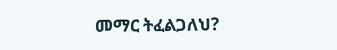መማር ትፈልጋለህ?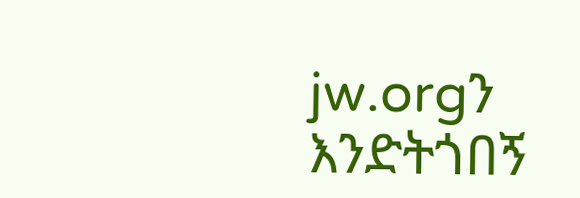jw.orgን እንድትጎበኝ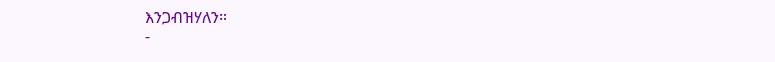እንጋብዝሃለን።
-